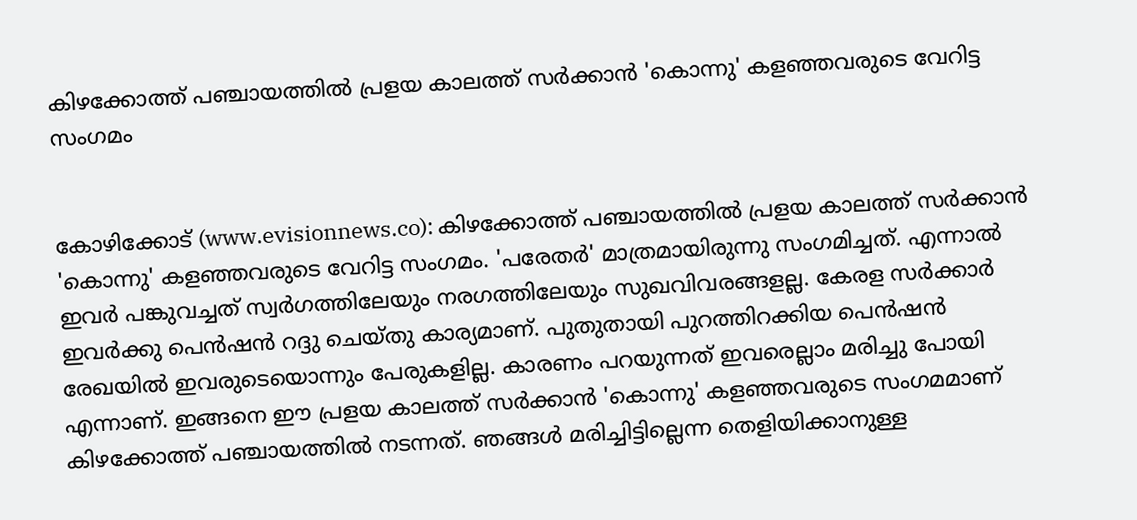കിഴക്കോത്ത് പഞ്ചായത്തില്‍ പ്രളയ കാലത്ത് സര്‍ക്കാന്‍ 'കൊന്നു' കളഞ്ഞവരുടെ വേറിട്ട സംഗമം


കോഴിക്കോട് (www.evisionnews.co): കിഴക്കോത്ത് പഞ്ചായത്തില്‍ പ്രളയ കാലത്ത് സര്‍ക്കാന്‍ 'കൊന്നു' കളഞ്ഞവരുടെ വേറിട്ട സംഗമം. 'പരേതര്‍' മാത്രമായിരുന്നു സംഗമിച്ചത്. എന്നാല്‍ ഇവര്‍ പങ്കുവച്ചത് സ്വര്‍ഗത്തിലേയും നരഗത്തിലേയും സുഖവിവരങ്ങളല്ല. കേരള സര്‍ക്കാര്‍ ഇവര്‍ക്കു പെന്‍ഷന്‍ റദ്ദു ചെയ്തു കാര്യമാണ്. പുതുതായി പുറത്തിറക്കിയ പെന്‍ഷന്‍ രേഖയില്‍ ഇവരുടെയൊന്നും പേരുകളില്ല. കാരണം പറയുന്നത് ഇവരെല്ലാം മരിച്ചു പോയി എന്നാണ്. ഇങ്ങനെ ഈ പ്രളയ കാലത്ത് സര്‍ക്കാന്‍ 'കൊന്നു' കളഞ്ഞവരുടെ സംഗമമാണ് കിഴക്കോത്ത് പഞ്ചായത്തില്‍ നടന്നത്. ഞങ്ങള്‍ മരിച്ചിട്ടില്ലെന്ന തെളിയിക്കാനുള്ള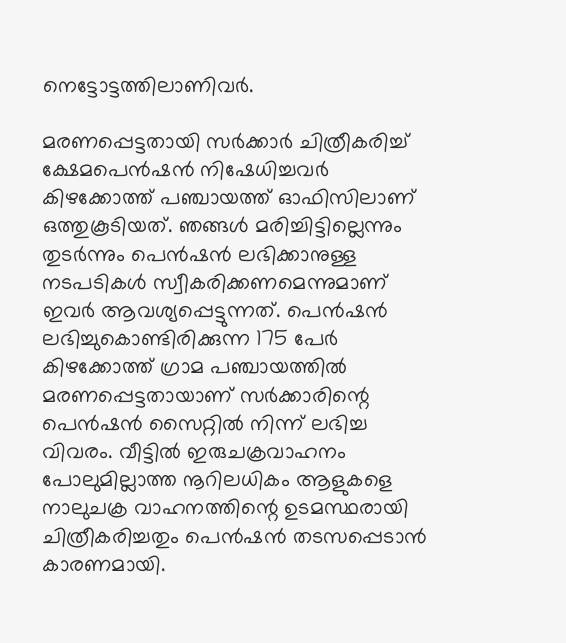നെട്ടോട്ടത്തിലാണിവര്‍.

മരണപ്പെട്ടതായി സര്‍ക്കാര്‍ ചിത്രീകരിച്ച് ക്ഷേമപെന്‍ഷന്‍ നിഷേധിച്ചവര്‍ കിഴക്കോത്ത് പഞ്ചായത്ത് ഓഫിസിലാണ് ഒത്തുകൂടിയത്. ഞങ്ങള്‍ മരിച്ചിട്ടില്ലെന്നും തുടര്‍ന്നും പെന്‍ഷന്‍ ലഭിക്കാനുള്ള നടപടികള്‍ സ്വീകരിക്കണമെന്നുമാണ് ഇവര്‍ ആവശ്യപ്പെട്ടുന്നത്. പെന്‍ഷന്‍ ലഭിച്ചുകൊണ്ടിരിക്കുന്ന 175 പേര്‍ കിഴക്കോത്ത് ഗ്രാമ പഞ്ചായത്തില്‍ മരണപ്പെട്ടതായാണ് സര്‍ക്കാരിന്റെ പെന്‍ഷന്‍ സൈറ്റില്‍ നിന്ന് ലഭിച്ച വിവരം. വീട്ടില്‍ ഇരുചക്രവാഹനം പോലുമില്ലാത്ത നൂറിലധികം ആളുകളെ നാലുചക്ര വാഹനത്തിന്റെ ഉടമസ്ഥരായി ചിത്രീകരിച്ചതും പെന്‍ഷന്‍ തടസപ്പെടാന്‍ കാരണമായി.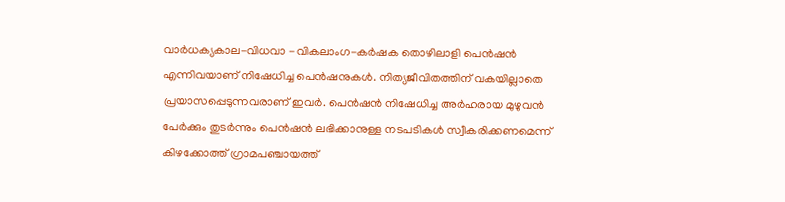വാര്‍ധക്യകാല-വിധവാ -വികലാംഗ-കര്‍ഷക തൊഴിലാളി പെന്‍ഷന്‍ എന്നിവയാണ് നിഷേധിച്ച പെന്‍ഷനുകള്‍. നിത്യജീവിതത്തിന് വകയില്ലാതെ പ്രയാസപ്പെടുന്നവരാണ് ഇവര്‍. പെന്‍ഷന്‍ നിഷേധിച്ച അര്‍ഹരായ മുഴുവന്‍ പേര്‍ക്കും തുടര്‍ന്നും പെന്‍ഷന്‍ ലഭിക്കാനുള്ള നടപടികള്‍ സ്വീകരിക്കണമെന്ന് കിഴക്കോത്ത് ഗ്രാമപഞ്ചായത്ത്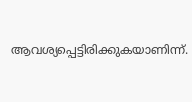ആവശ്യപ്പെട്ടിരിക്കുകയാണിന്ന്.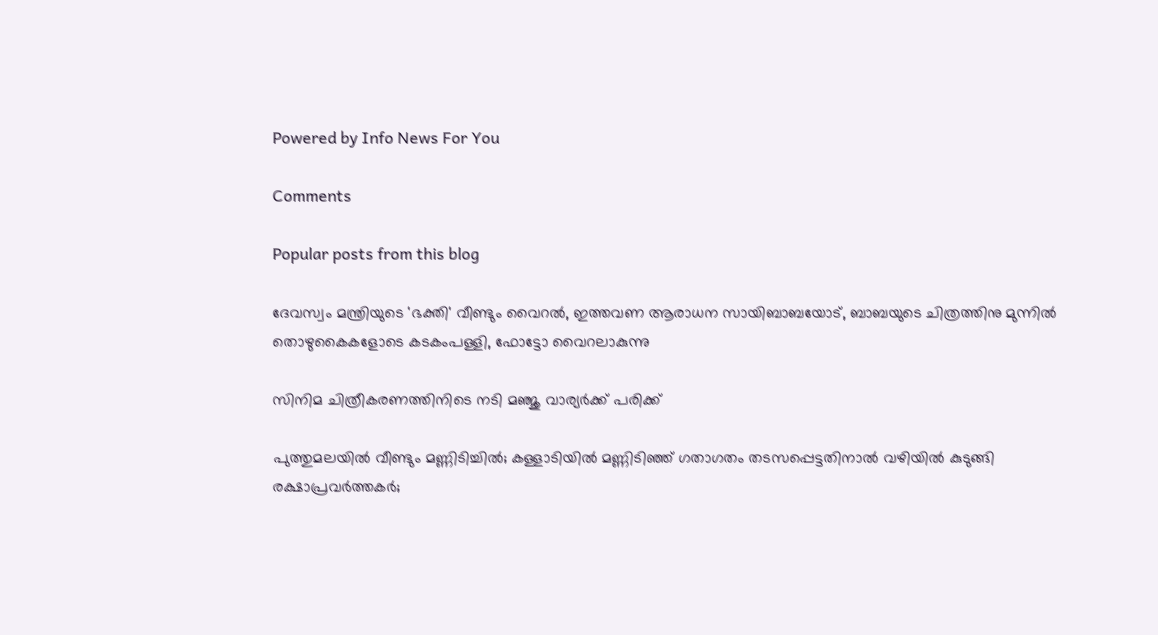Powered by Info News For You

Comments

Popular posts from this blog

ദേവസ്വം മന്ത്രിയുടെ 'ഭക്തി' വീണ്ടും വൈറല്‍, ഇത്തവണ ആരാധന സായിബാബയോട്, ബാബയുടെ ചിത്രത്തിനു മുന്നില്‍ തൊഴുകൈകളോടെ കടകംപള്ളി, ഫോട്ടോ വൈറലാകുന്നു

സിനിമ ചിത്രീകരണത്തിനിടെ നടി മഞ്ജു വാര്യര്‍ക്ക് പരിക്ക്

പുത്തുമലയില്‍ വീണ്ടും മണ്ണിടിച്ചില്‍; കള്ളാടിയില്‍ മണ്ണിടിഞ്ഞ് ഗതാഗതം തടസപ്പെട്ടതിനാല്‍ വഴിയില്‍ കുടുങ്ങി രക്ഷാപ്രവര്‍ത്തകര്‍;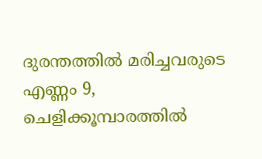ദുരന്തത്തില്‍ മരിച്ചവരുടെ എണ്ണം 9, ചെളിക്കൂമ്പാരത്തില്‍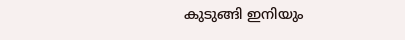കുടുങ്ങി ഇനിയും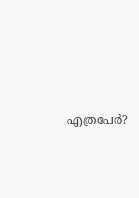എത്രപേര്‍?